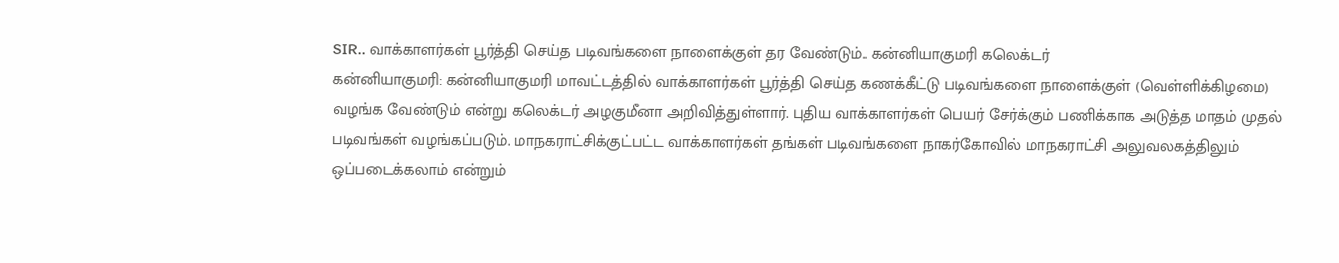SIR.. வாக்காளர்கள் பூர்த்தி செய்த படிவங்களை நாளைக்குள் தர வேண்டும்.. கன்னியாகுமரி கலெக்டர்
கன்னியாகுமரி: கன்னியாகுமரி மாவட்டத்தில் வாக்காளர்கள் பூர்த்தி செய்த கணக்கீட்டு படிவங்களை நாளைக்குள் (வெள்ளிக்கிழமை) வழங்க வேண்டும் என்று கலெக்டர் அழகுமீனா அறிவித்துள்ளார். புதிய வாக்காளர்கள் பெயர் சேர்க்கும் பணிக்காக அடுத்த மாதம் முதல் படிவங்கள் வழங்கப்படும். மாநகராட்சிக்குட்பட்ட வாக்காளர்கள் தங்கள் படிவங்களை நாகர்கோவில் மாநகராட்சி அலுவலகத்திலும் ஒப்படைக்கலாம் என்றும்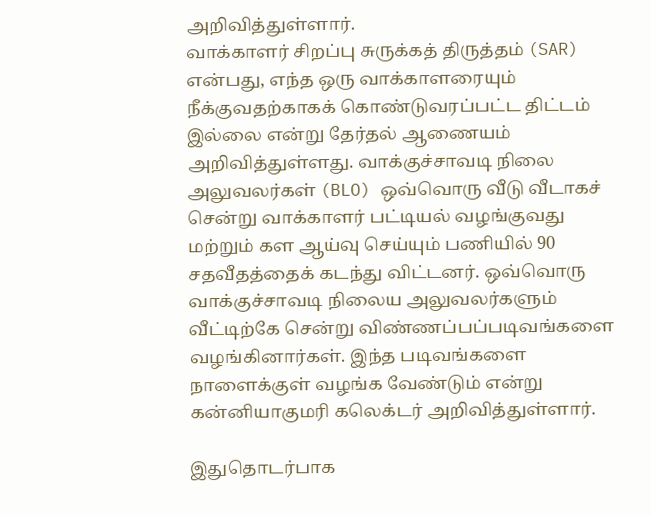அறிவித்துள்ளார்.
வாக்காளர் சிறப்பு சுருக்கத் திருத்தம் (SAR) என்பது, எந்த ஒரு வாக்காளரையும் நீக்குவதற்காகக் கொண்டுவரப்பட்ட திட்டம் இல்லை என்று தேர்தல் ஆணையம் அறிவித்துள்ளது. வாக்குச்சாவடி நிலை அலுவலர்கள் (BLO) ஒவ்வொரு வீடு வீடாகச் சென்று வாக்காளர் பட்டியல் வழங்குவது மற்றும் கள ஆய்வு செய்யும் பணியில் 90 சதவீதத்தைக் கடந்து விட்டனர். ஒவ்வொரு வாக்குச்சாவடி நிலைய அலுவலர்களும் வீட்டிற்கே சென்று விண்ணப்பப்படிவங்களை வழங்கினார்கள். இந்த படிவங்களை நாளைக்குள் வழங்க வேண்டும் என்று கன்னியாகுமரி கலெக்டர் அறிவித்துள்ளார்.

இதுதொடர்பாக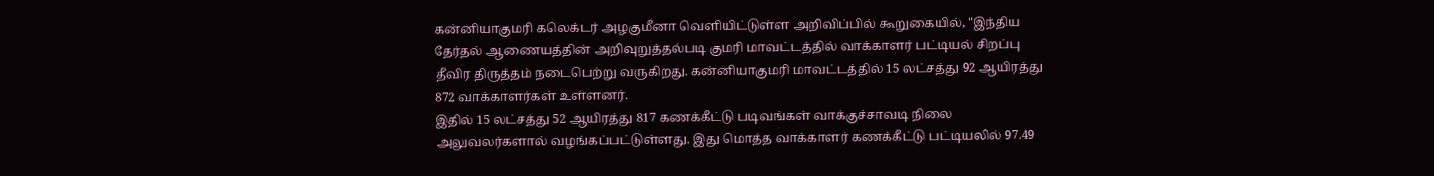கன்னியாகுமரி கலெக்டர் அழகுமீனா வெளியிட்டுள்ள அறிவிப்பில் கூறுகையில், "இந்திய தேர்தல் ஆணையத்தின் அறிவுறுத்தல்படி குமரி மாவட்டத்தில் வாக்காளர் பட்டியல் சிறப்பு தீவிர திருத்தம் நடைபெற்று வருகிறது. கன்னியாகுமரி மாவட்டத்தில் 15 லட்சத்து 92 ஆயிரத்து 872 வாக்காளர்கள் உள்ளனர்.
இதில் 15 லட்சத்து 52 ஆயிரத்து 817 கணக்கீட்டு படிவங்கள் வாக்குச்சாவடி நிலை அலுவலர்களால் வழங்கப்பட்டுள்ளது. இது மொத்த வாக்காளர் கணக்கீட்டு பட்டியலில் 97.49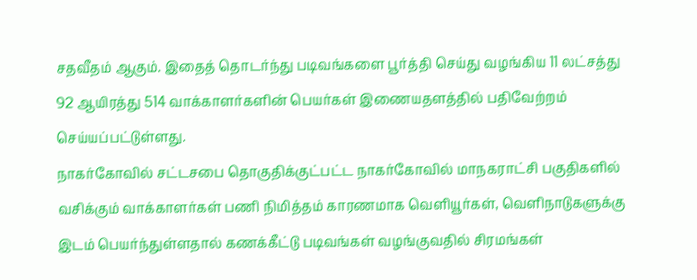சதவீதம் ஆகும். இதைத் தொடர்ந்து படிவங்களை பூர்த்தி செய்து வழங்கிய 11 லட்சத்து 92 ஆயிரத்து 514 வாக்காளர்களின் பெயர்கள் இணையதளத்தில் பதிவேற்றம் செய்யப்பட்டுள்ளது.
நாகர்கோவில் சட்டசபை தொகுதிக்குட்பட்ட நாகர்கோவில் மாநகராட்சி பகுதிகளில் வசிக்கும் வாக்காளர்கள் பணி நிமித்தம் காரணமாக வெளியூர்கள், வெளிநாடுகளுக்கு இடம் பெயர்ந்துள்ளதால் கணக்கீட்டு படிவங்கள் வழங்குவதில் சிரமங்கள்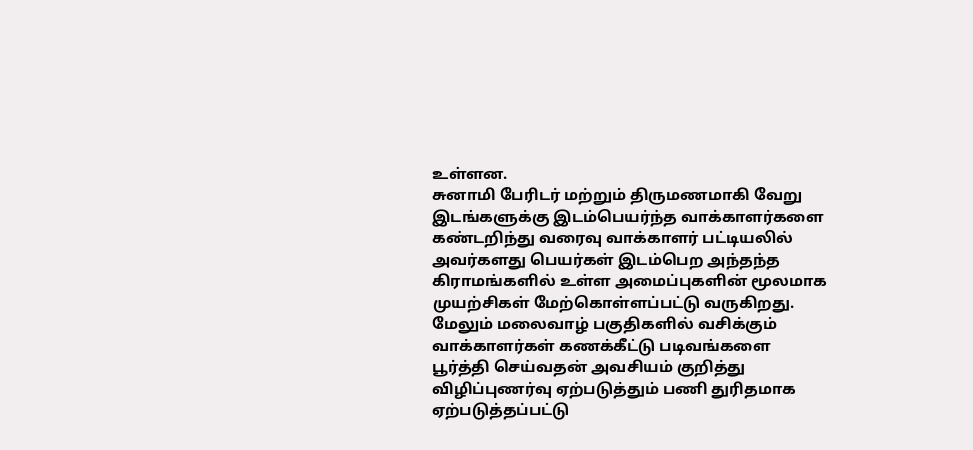உள்ளன.
சுனாமி பேரிடர் மற்றும் திருமணமாகி வேறு இடங்களுக்கு இடம்பெயர்ந்த வாக்காளர்களை கண்டறிந்து வரைவு வாக்காளர் பட்டியலில் அவர்களது பெயர்கள் இடம்பெற அந்தந்த கிராமங்களில் உள்ள அமைப்புகளின் மூலமாக முயற்சிகள் மேற்கொள்ளப்பட்டு வருகிறது. மேலும் மலைவாழ் பகுதிகளில் வசிக்கும் வாக்காளர்கள் கணக்கீட்டு படிவங்களை பூர்த்தி செய்வதன் அவசியம் குறித்து விழிப்புணர்வு ஏற்படுத்தும் பணி துரிதமாக ஏற்படுத்தப்பட்டு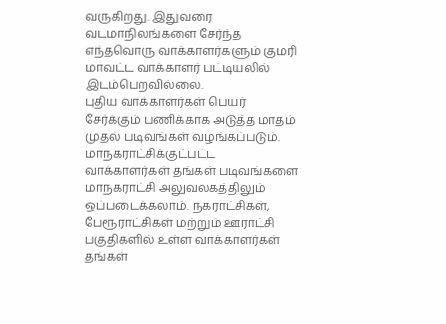வருகிறது. இதுவரை வடமாநிலங்களை சேர்ந்த எந்தவொரு வாக்காளர்களும் குமரி மாவட்ட வாக்காளர் பட்டியலில் இடம்பெறவில்லை.
புதிய வாக்காளர்கள் பெயர் சேர்க்கும் பணிக்காக அடுத்த மாதம் முதல் படிவங்கள் வழங்கப்படும். மாநகராட்சிக்குட்பட்ட வாக்காளர்கள் தங்கள் படிவங்களை மாநகராட்சி அலுவலகத்திலும் ஒப்படைக்கலாம். நகராட்சிகள், பேரூராட்சிகள் மற்றும் ஊராட்சி பகுதிகளில் உள்ள வாக்காளர்கள் தங்கள்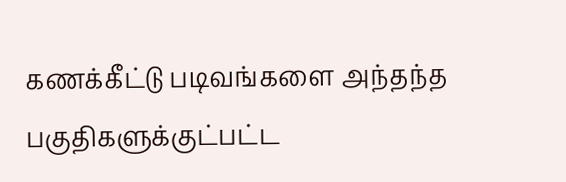கணக்கீட்டு படிவங்களை அந்தந்த பகுதிகளுக்குட்பட்ட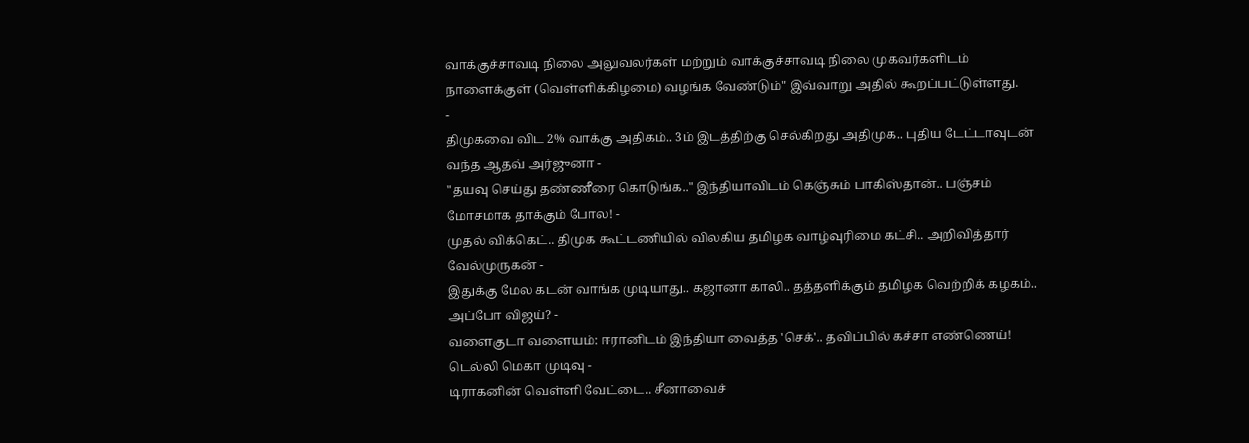வாக்குச்சாவடி நிலை அலுவலர்கள் மற்றும் வாக்குச்சாவடி நிலை முகவர்களிடம் நாளைக்குள் (வெள்ளிக்கிழமை) வழங்க வேண்டும்" இவ்வாறு அதில் கூறப்பட்டுள்ளது.
-
திமுகவை விட 2% வாக்கு அதிகம்.. 3ம் இடத்திற்கு செல்கிறது அதிமுக.. புதிய டேட்டாவுடன் வந்த ஆதவ் அர்ஜுனா -
"தயவு செய்து தண்ணீரை கொடுங்க.." இந்தியாவிடம் கெஞ்சும் பாகிஸ்தான்.. பஞ்சம் மோசமாக தாக்கும் போல! -
முதல் விக்கெட்.. திமுக கூட்டணியில் விலகிய தமிழக வாழ்வுரிமை கட்சி.. அறிவித்தார் வேல்முருகன் -
இதுக்கு மேல கடன் வாங்க முடியாது.. கஜானா காலி.. தத்தளிக்கும் தமிழக வெற்றிக் கழகம்.. அப்போ விஜய்? -
வளைகுடா வளையம்: ஈரானிடம் இந்தியா வைத்த 'செக்'.. தவிப்பில் கச்சா எண்ணெய்! டெல்லி மெகா முடிவு -
டிராகனின் வெள்ளி வேட்டை.. சீனாவைச்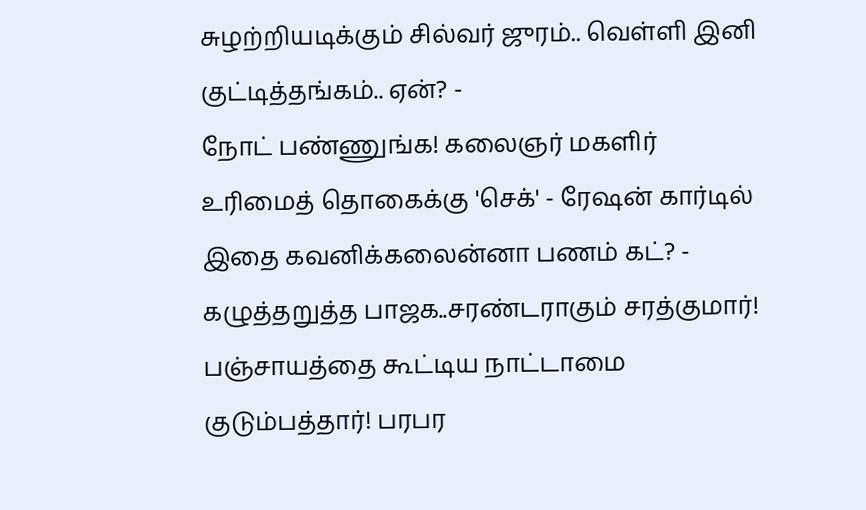சுழற்றியடிக்கும் சில்வர் ஜுரம்.. வெள்ளி இனி குட்டித்தங்கம்.. ஏன்? -
நோட் பண்ணுங்க! கலைஞர் மகளிர் உரிமைத் தொகைக்கு 'செக்' - ரேஷன் கார்டில் இதை கவனிக்கலைன்னா பணம் கட்? -
கழுத்தறுத்த பாஜக..சரண்டராகும் சரத்குமார்! பஞ்சாயத்தை கூட்டிய நாட்டாமை குடும்பத்தார்! பரபர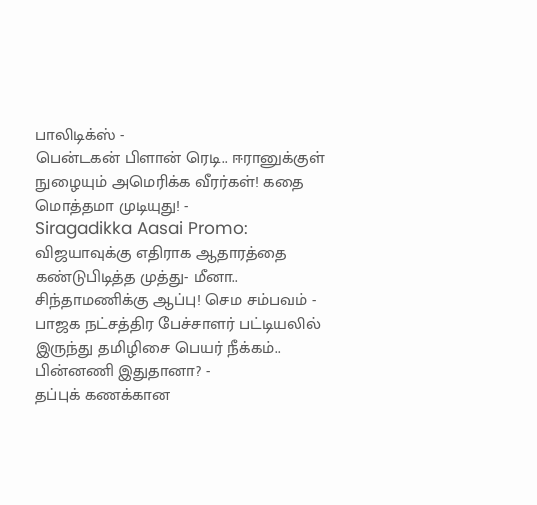பாலிடிக்ஸ் -
பென்டகன் பிளான் ரெடி.. ஈரானுக்குள் நுழையும் அமெரிக்க வீரர்கள்! கதை மொத்தமா முடியுது! -
Siragadikka Aasai Promo: விஜயாவுக்கு எதிராக ஆதாரத்தை கண்டுபிடித்த முத்து- மீனா.. சிந்தாமணிக்கு ஆப்பு! செம சம்பவம் -
பாஜக நட்சத்திர பேச்சாளர் பட்டியலில் இருந்து தமிழிசை பெயர் நீக்கம்.. பின்னணி இதுதானா? -
தப்புக் கணக்கான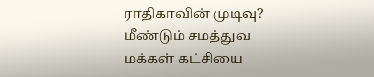ராதிகாவின் முடிவு? மீண்டும் சமத்துவ மக்கள் கட்சியை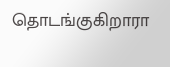தொடங்குகிறாரா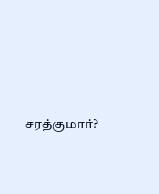சரத்குமார்?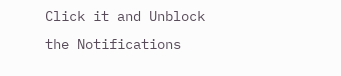Click it and Unblock the Notifications